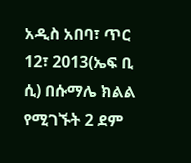አዲስ አበባ፣ ጥር 12፣ 2013(ኤፍ ቢ ሲ) በሱማሌ ክልል የሚገኙት 2 ደም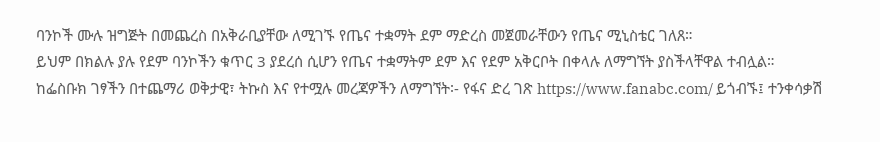ባንኮች ሙሉ ዝግጅት በመጨረስ በአቅራቢያቸው ለሚገኙ የጤና ተቋማት ደም ማድረስ መጀመራቸውን የጤና ሚኒስቴር ገለጸ።
ይህም በክልሉ ያሉ የደም ባንኮችን ቁጥር 3 ያደረሰ ሲሆን የጤና ተቋማትም ደም እና የደም አቅርቦት በቀላሉ ለማግኘት ያስችላቸዋል ተብሏል።
ከፌስቡክ ገፃችን በተጨማሪ ወቅታዊ፣ ትኩስ እና የተሟሉ መረጃዎችን ለማግኘት፡- የፋና ድረ ገጽ https://www.fanabc.com/ ይጎብኙ፤ ተንቀሳቃሽ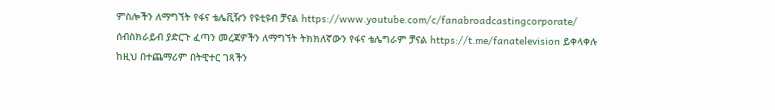ምስሎችን ለማግኘት የፋና ቴሌቪዥን የዩቲዩብ ቻናል https://www.youtube.com/c/fanabroadcastingcorporate/ ሰብስክራይብ ያድርጉ ፈጣን መረጃዎችን ለማግኘት ትክክለኛውን የፋና ቴሌግራም ቻናል https://t.me/fanatelevision ይቀላቀሉ ከዚህ በተጨማሪም በትዊተር ገጻችን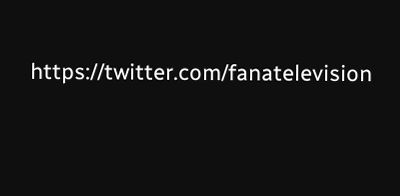https://twitter.com/fanatelevision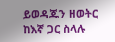ይወዳጁን ዘወትር ከእኛ ጋር ስላሉ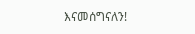እናመሰግናለን!